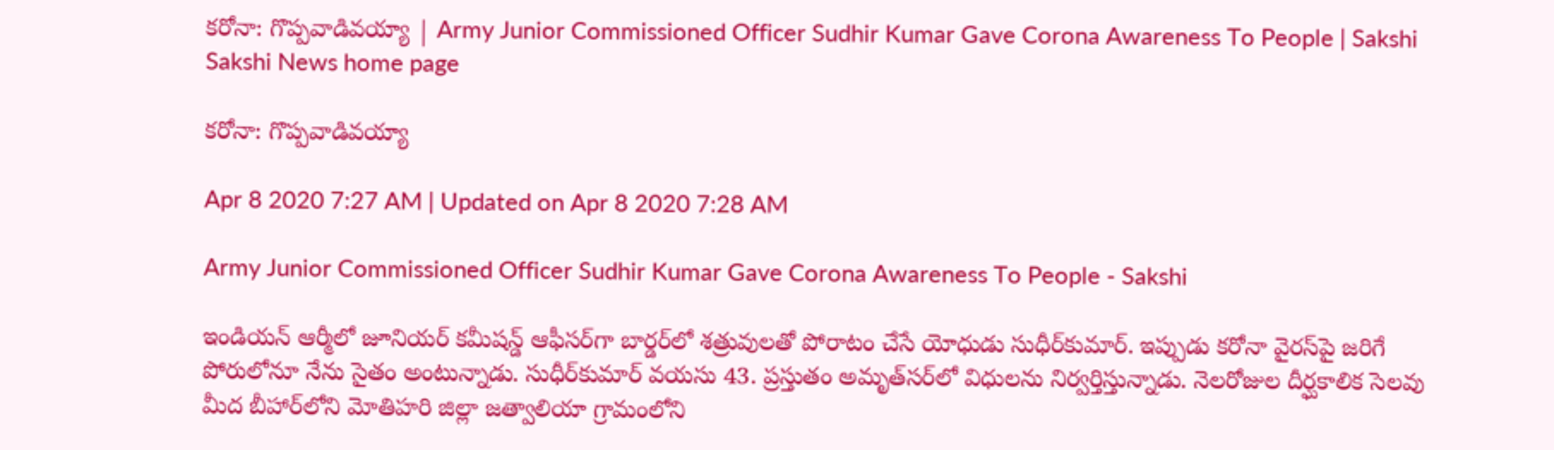కరోనా: గొప్పవాడివయ్యా | Army Junior Commissioned Officer Sudhir Kumar Gave Corona Awareness To People | Sakshi
Sakshi News home page

కరోనా: గొప్పవాడివయ్యా

Apr 8 2020 7:27 AM | Updated on Apr 8 2020 7:28 AM

Army Junior Commissioned Officer Sudhir Kumar Gave Corona Awareness To People - Sakshi

ఇండియన్‌ ఆర్మీలో జూనియర్‌ కమీషన్డ్‌ ఆఫీసర్‌గా బార్డర్‌లో శత్రువులతో పోరాటం చేసే యోధుడు సుధీర్‌కుమార్‌. ఇప్పుడు కరోనా వైరస్‌పై జరిగే పోరులోనూ నేను సైతం అంటున్నాడు. సుధీర్‌కుమార్‌ వయసు 43. ప్రస్తుతం అమృత్‌సర్‌లో విధులను నిర్వర్తిస్తున్నాడు. నెలరోజుల దీర్ఘకాలిక సెలవు మీద బీహార్‌లోని మోతిహరి జిల్లా జత్వాలియా గ్రామంలోని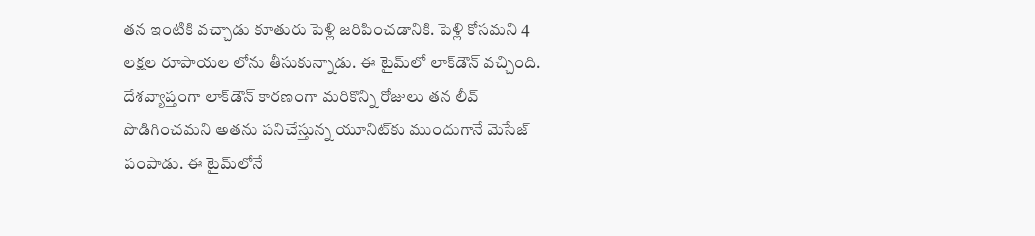తన ఇంటికి వచ్చాడు కూతురు పెళ్లి జరిపించడానికి. పెళ్లి కోసమని 4 లక్షల రూపాయల లోను తీసుకున్నాడు. ఈ టైమ్‌లో లాక్‌డౌన్‌ వచ్చింది. దేశవ్యాప్తంగా లాక్‌డౌన్‌ కారణంగా మరికొన్ని రోజులు తన లీవ్‌ పొడిగించమని అతను పనిచేస్తున్న యూనిట్‌కు ముందుగానే మెసేజ్‌ పంపాడు. ఈ టైమ్‌లోనే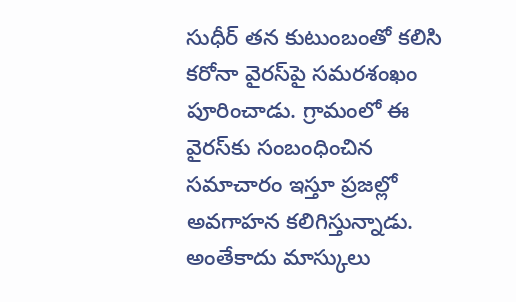సుధీర్‌ తన కుటుంబంతో కలిసి కరోనా వైరస్‌పై సమరశంఖం పూరించాడు. గ్రామంలో ఈ వైరస్‌కు సంబంధించిన సమాచారం ఇస్తూ ప్రజల్లో అవగాహన కలిగిస్తున్నాడు. అంతేకాదు మాస్కులు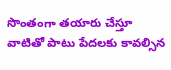సొంతంగా తయారు చేస్తూ వాటితో పాటు పేదలకు కావల్సిన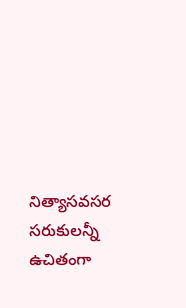నిత్యాసవసర సరుకులన్నీ ఉచితంగా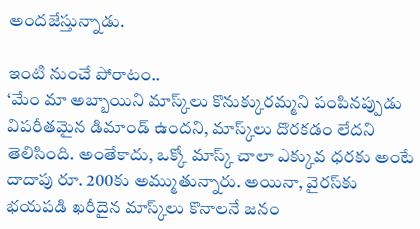అందజేస్తున్నాడు.

ఇంటి నుంచే పోరాటం..
‘మేం మా అబ్బాయిని మాస్క్‌లు కొనుక్కురమ్మని పంపినప్పుడు విపరీతమైన డిమాండ్‌ ఉందని, మాస్క్‌లు దొరకడం లేదని తెలిసింది. అంతేకాదు, ఒక్కో మాస్క్‌ చాలా ఎక్కువ ధరకు అంటే దాదాపు రూ. 200కు అమ్ముతున్నారు. అయినా, వైరస్‌కు భయపడి ఖరీదైన మాస్క్‌లు కొనాలనే జనం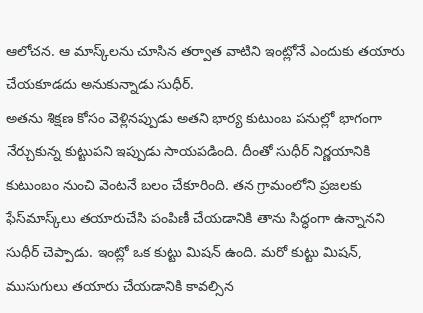ఆలోచన. ఆ మాస్క్‌లను చూసిన తర్వాత వాటిని ఇంట్లోనే ఎందుకు తయారు చేయకూడదు అనుకున్నాడు సుధీర్‌.
అతను శిక్షణ కోసం వెళ్లినప్పుడు అతని భార్య కుటుంబ పనుల్లో భాగంగా నేర్చుకున్న కుట్టుపని ఇప్పుడు సాయపడింది. దీంతో సుధీర్‌ నిర్ణయానికి కుటుంబం నుంచి వెంటనే బలం చేకూరింది. తన గ్రామంలోని ప్రజలకు ఫేస్‌మాస్క్‌లు తయారుచేసి పంపిణీ చేయడానికి తాను సిద్ధంగా ఉన్నానని సుధీర్‌ చెప్పాడు. ఇంట్లో ఒక కుట్టు మిషన్‌ ఉంది. మరో కుట్టు మిషన్, ముసుగులు తయారు చేయడానికి కావల్సిన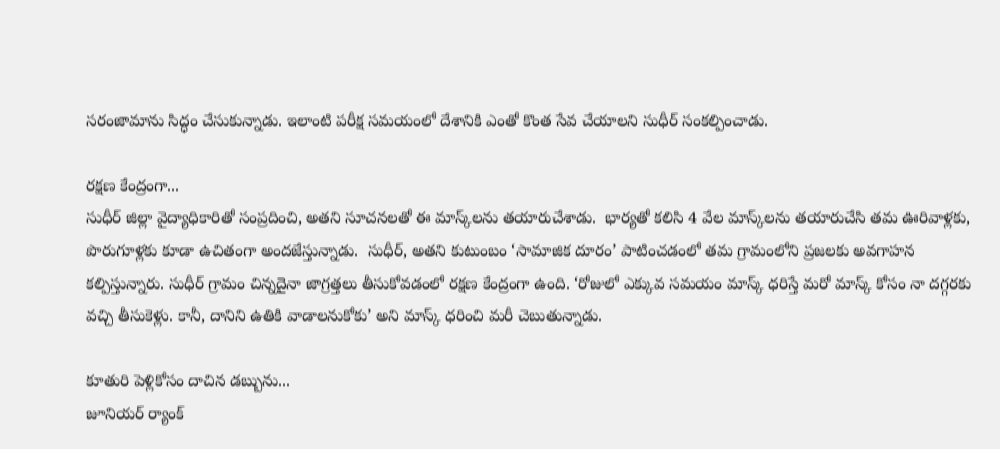సరంజామాను సిద్ధం చేసుకున్నాడు. ఇలాంటి పరీక్ష సమయంలో దేశానికి ఎంతో కొంత సేవ చేయాలని సుధీర్‌ సంకల్పించాడు.

రక్షణ కేంద్రంగా...
సుధీర్‌ జిల్లా వైద్యాధికారితో సంప్రదించి, అతని సూచనలతో ఈ మాస్క్‌లను తయారుచేశాడు.  భార్యతో కలిసి 4 వేల మాస్క్‌లను తయారుచేసి తమ ఊరివాళ్లకు, పొరుగూళ్లకు కూడా ఉచితంగా అందజేస్తున్నాడు.  సుధీర్, అతని కుటుంబం ‘సామాజిక దూరం’ పాటించడంలో తమ గ్రామంలోని ప్రజలకు అవగాహన కల్పిస్తున్నారు. సుధీర్‌ గ్రామం చిన్నదైనా జాగ్రత్తలు తీసుకోవడంలో రక్షణ కేంద్రంగా ఉంది. ‘రోజులో ఎక్కువ సమయం మాస్క్‌ ధరిస్తే మరో మాస్క్‌ కోసం నా దగ్గరకు వచ్చి తీసుకెళ్లు. కానీ, దానిని ఉతికి వాడాలనుకోకు’ అని మాస్క్‌ ధరించి మరీ చెబుతున్నాడు.

కూతురి పెళ్లికోసం దాచిన డబ్బును...
జూనియర్‌ ర్యాంక్‌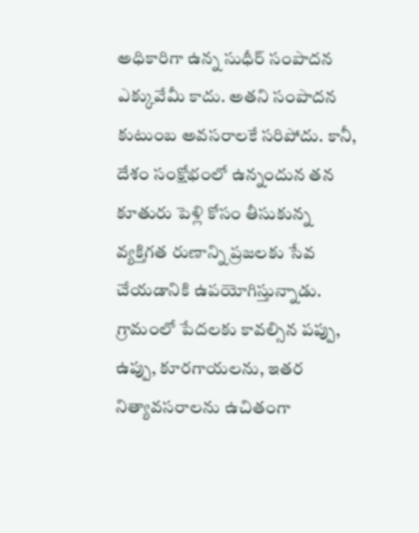అధికారిగా ఉన్న సుధీర్‌ సంపాదన ఎక్కువేమీ కాదు. అతని సంపాదన కుటుంబ అవసరాలకే సరిపోదు. కానీ, దేశం సంక్షోభంలో ఉన్నందున తన కూతురు పెళ్లి కోసం తీసుకున్న వ్యక్తిగత రుణాన్ని ప్రజలకు సేవ చేయడానికి ఉపయోగిస్తున్నాడు. గ్రామంలో పేదలకు కావల్సిన పప్పు, ఉప్పు, కూరగాయలను, ఇతర నిత్యావసరాలను ఉచితంగా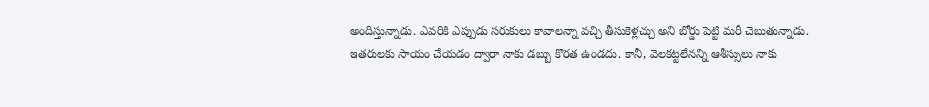అందిస్తున్నాడు. ఎవరికి ఎప్పుడు సరుకులు కావాలన్నా వచ్చి తీసుకెళ్లచ్చు అని బోర్డు పెట్టి మరీ చెబుతున్నాడు. ఇతరులకు సాయం చేయడం ద్వారా నాకు డబ్బు కొరత ఉండదు. కానీ, వెలకట్టలేనన్ని ఆశీస్సులు నాకు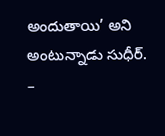అందుతాయి’ అని అంటున్నాడు సుధీర్‌.
–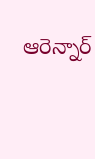ఆరెన్నార్‌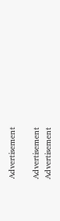Advertisement

Advertisement
Advertisement